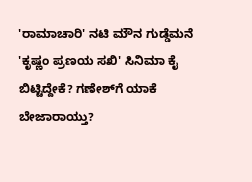'ರಾಮಾಚಾರಿ' ನಟಿ ಮೌನ ಗುಡ್ಡೆಮನೆ 'ಕೃಷ್ಣಂ ಪ್ರಣಯ ಸಖಿ' ಸಿನಿಮಾ ಕೈ ಬಿಟ್ಟಿದ್ದೇಕೆ? ಗಣೇಶ್‌ಗೆ ಯಾಕೆ ಬೇಜಾರಾಯ್ತು?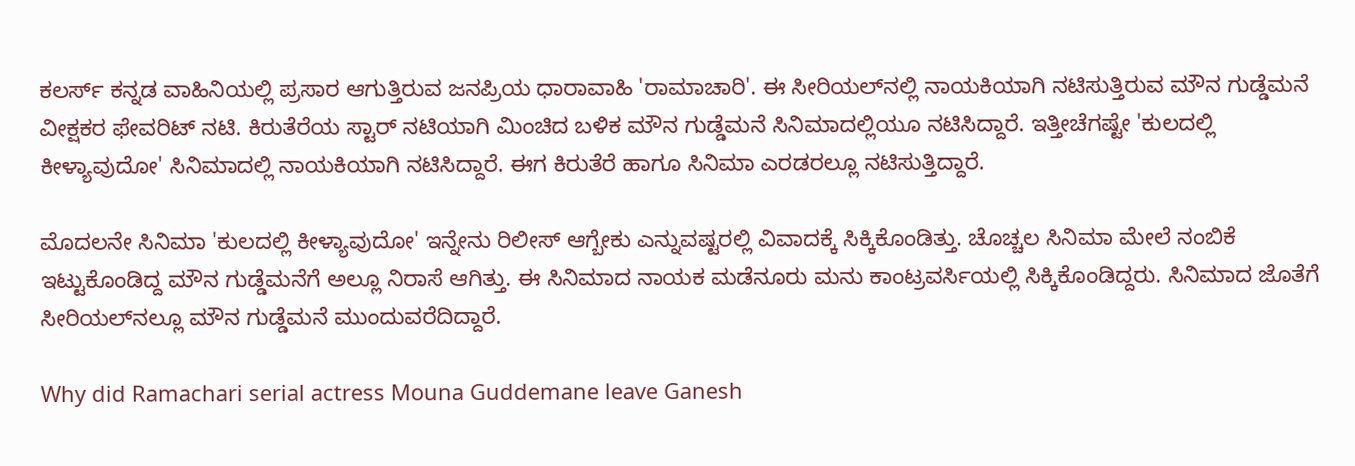ಕಲರ್ಸ್‌ ಕನ್ನಡ ವಾಹಿನಿಯಲ್ಲಿ ಪ್ರಸಾರ ಆಗುತ್ತಿರುವ ಜನಪ್ರಿಯ ಧಾರಾವಾಹಿ 'ರಾಮಾಚಾರಿ'. ಈ ಸೀರಿಯಲ್‌ನಲ್ಲಿ ನಾಯಕಿಯಾಗಿ ನಟಿಸುತ್ತಿರುವ ಮೌನ ಗುಡ್ಡೆಮನೆ ವೀಕ್ಷಕರ ಫೇವರಿಟ್ ನಟಿ. ಕಿರುತೆರೆಯ ಸ್ಟಾರ್ ನಟಿಯಾಗಿ ಮಿಂಚಿದ ಬಳಿಕ ಮೌನ ಗುಡ್ಡೆಮನೆ ಸಿನಿಮಾದಲ್ಲಿಯೂ ನಟಿಸಿದ್ದಾರೆ. ಇತ್ತೀಚೆಗಷ್ಟೇ 'ಕುಲದಲ್ಲಿ ಕೀಳ್ಯಾವುದೋ' ಸಿನಿಮಾದಲ್ಲಿ ನಾಯಕಿಯಾಗಿ ನಟಿಸಿದ್ದಾರೆ. ಈಗ ಕಿರುತೆರೆ ಹಾಗೂ ಸಿನಿಮಾ ಎರಡರಲ್ಲೂ ನಟಿಸುತ್ತಿದ್ದಾರೆ.

ಮೊದಲನೇ ಸಿನಿಮಾ 'ಕುಲದಲ್ಲಿ ಕೀಳ್ಯಾವುದೋ' ಇನ್ನೇನು ರಿಲೀಸ್ ಆಗ್ಬೇಕು ಎನ್ನುವಷ್ಟರಲ್ಲಿ ವಿವಾದಕ್ಕೆ ಸಿಕ್ಕಿಕೊಂಡಿತ್ತು. ಚೊಚ್ಚಲ ಸಿನಿಮಾ ಮೇಲೆ ನಂಬಿಕೆ ಇಟ್ಟುಕೊಂಡಿದ್ದ ಮೌನ ಗುಡ್ಡೆಮನೆಗೆ ಅಲ್ಲೂ ನಿರಾಸೆ ಆಗಿತ್ತು. ಈ ಸಿನಿಮಾದ ನಾಯಕ ಮಡೆನೂರು ಮನು ಕಾಂಟ್ರವರ್ಸಿಯಲ್ಲಿ ಸಿಕ್ಕಿಕೊಂಡಿದ್ದರು. ಸಿನಿಮಾದ ಜೊತೆಗೆ ಸೀರಿಯಲ್‌ನಲ್ಲೂ ಮೌನ ಗುಡ್ಡೆಮನೆ ಮುಂದುವರೆದಿದ್ದಾರೆ.

Why did Ramachari serial actress Mouna Guddemane leave Ganesh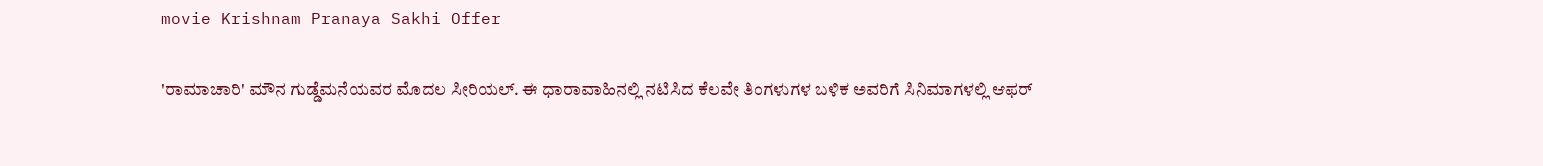movie Krishnam Pranaya Sakhi Offer

'ರಾಮಾಚಾರಿ' ಮೌನ ಗುಡ್ಡೆಮನೆಯವರ ಮೊದಲ ಸೀರಿಯಲ್. ಈ ಧಾರಾವಾಹಿನಲ್ಲಿ ನಟಿಸಿದ ಕೆಲವೇ ತಿಂಗಳುಗಳ ಬಳಿಕ ಅವರಿಗೆ ಸಿನಿಮಾಗಳಲ್ಲಿ ಆಫರ್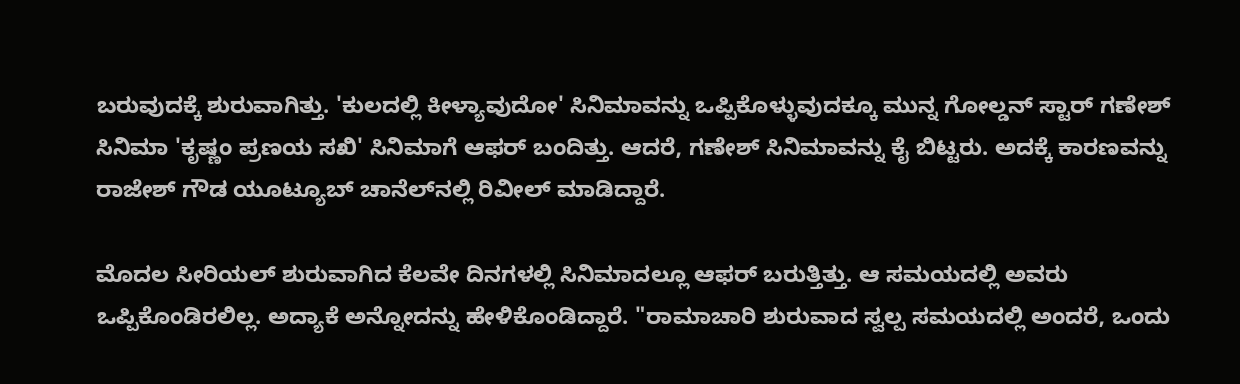ಬರುವುದಕ್ಕೆ ಶುರುವಾಗಿತ್ತು. 'ಕುಲದಲ್ಲಿ ಕೀಳ್ಯಾವುದೋ' ಸಿನಿಮಾವನ್ನು ಒಪ್ಪಿಕೊಳ್ಳುವುದಕ್ಕೂ ಮುನ್ನ ಗೋಲ್ಡನ್ ಸ್ಟಾರ್‌ ಗಣೇಶ್ ಸಿನಿಮಾ 'ಕೃಷ್ಣಂ ಪ್ರಣಯ ಸಖಿ' ಸಿನಿಮಾಗೆ ಆಫರ್ ಬಂದಿತ್ತು. ಆದರೆ, ಗಣೇಶ್ ಸಿನಿಮಾವನ್ನು ಕೈ ಬಿಟ್ಟರು. ಅದಕ್ಕೆ ಕಾರಣವನ್ನು ರಾಜೇಶ್ ಗೌಡ ಯೂಟ್ಯೂಬ್‌ ಚಾನೆಲ್‌ನಲ್ಲಿ ರಿವೀಲ್ ಮಾಡಿದ್ದಾರೆ.

ಮೊದಲ ಸೀರಿಯಲ್ ಶುರುವಾಗಿದ ಕೆಲವೇ ದಿನಗಳಲ್ಲಿ ಸಿನಿಮಾದಲ್ಲೂ ಆಫರ್ ಬರುತ್ತಿತ್ತು. ಆ ಸಮಯದಲ್ಲಿ ಅವರು ಒಪ್ಪಿಕೊಂಡಿರಲಿಲ್ಲ. ಅದ್ಯಾಕೆ ಅನ್ನೋದನ್ನು ಹೇಳಿಕೊಂಡಿದ್ದಾರೆ. "ರಾಮಾಚಾರಿ ಶುರುವಾದ ಸ್ವಲ್ಪ ಸಮಯದಲ್ಲಿ ಅಂದರೆ, ಒಂದು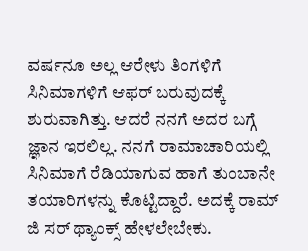ವರ್ಷನೂ ಅಲ್ಲ ಆರೇಳು ತಿಂಗಳಿಗೆ ಸಿನಿಮಾಗಳಿಗೆ ಆಫರ್ ಬರುವುದಕ್ಕೆ ಶುರುವಾಗಿತ್ತು. ಆದರೆ ನನಗೆ ಅದರ ಬಗ್ಗೆ ಜ್ಞಾನ ಇರಲಿಲ್ಲ. ನನಗೆ ರಾಮಾಚಾರಿಯಲ್ಲಿ ಸಿನಿಮಾಗೆ ರೆಡಿಯಾಗುವ ಹಾಗೆ ತುಂಬಾನೇ ತಯಾರಿಗಳನ್ನು ಕೊಟ್ಟಿದ್ದಾರೆ. ಅದಕ್ಕೆ ರಾಮ್‌ ಜಿ ಸರ್ ಥ್ಯಾಂಕ್ಸ್ ಹೇಳಲೇಬೇಕು.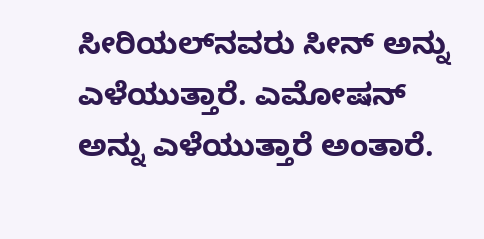ಸೀರಿಯಲ್‌ನವರು ಸೀನ್ ಅನ್ನು ಎಳೆಯುತ್ತಾರೆ. ಎಮೋಷನ್ ಅನ್ನು ಎಳೆಯುತ್ತಾರೆ ಅಂತಾರೆ.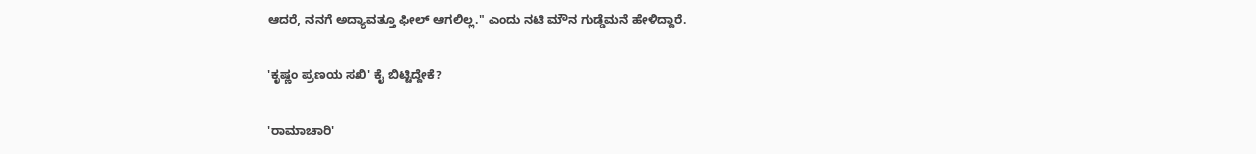ಆದರೆ, ನನಗೆ ಅದ್ಯಾವತ್ತೂ ಫೀಲ್ ಆಗಲಿಲ್ಲ." ಎಂದು ನಟಿ ಮೌನ ಗುಡ್ಡೆಮನೆ ಹೇಳಿದ್ದಾರೆ.

'ಕೃಷ್ಣಂ ಪ್ರಣಯ ಸಖಿ' ಕೈ ಬಿಟ್ಟಿದ್ದೇಕೆ?

'ರಾಮಾಚಾರಿ'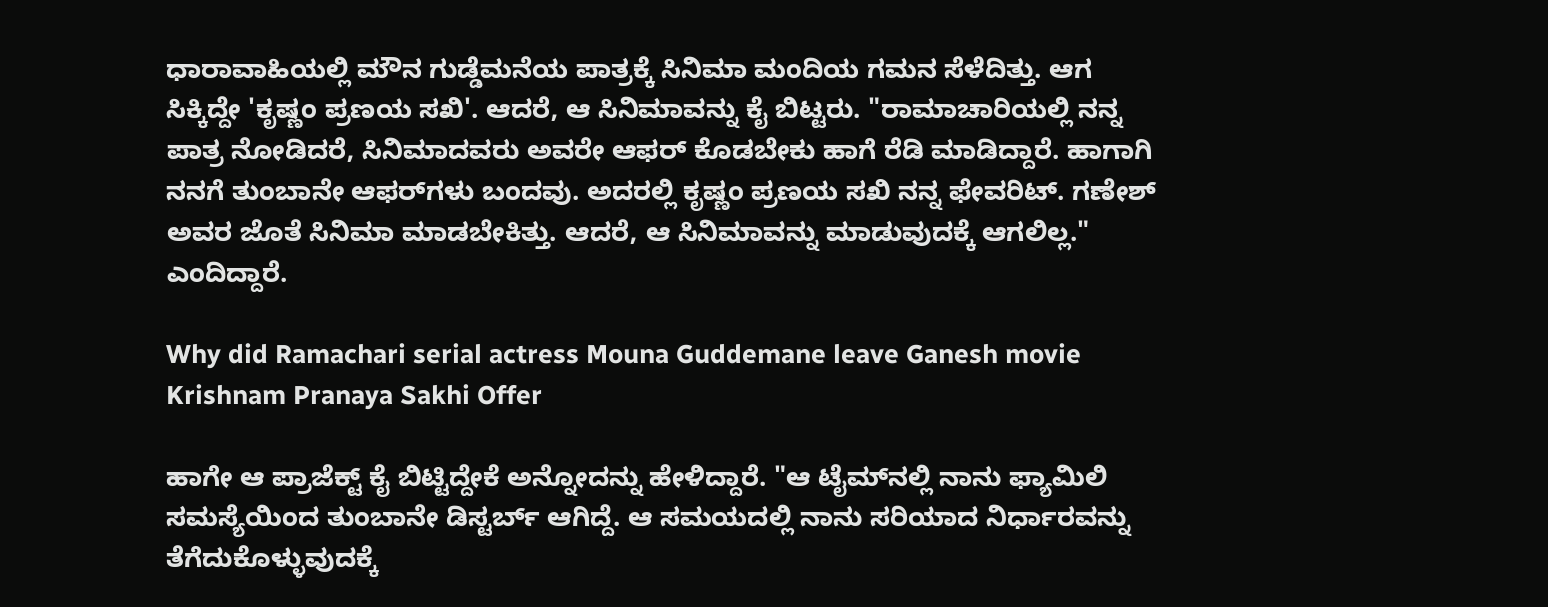ಧಾರಾವಾಹಿಯಲ್ಲಿ ಮೌನ ಗುಡ್ಡೆಮನೆಯ ಪಾತ್ರಕ್ಕೆ ಸಿನಿಮಾ ಮಂದಿಯ ಗಮನ ಸೆಳೆದಿತ್ತು. ಆಗ ಸಿಕ್ಕಿದ್ದೇ 'ಕೃಷ್ಣಂ ಪ್ರಣಯ ಸಖಿ'. ಆದರೆ, ಆ ಸಿನಿಮಾವನ್ನು ಕೈ ಬಿಟ್ಟರು. "ರಾಮಾಚಾರಿಯಲ್ಲಿ ನನ್ನ ಪಾತ್ರ ನೋಡಿದರೆ, ಸಿನಿಮಾದವರು ಅವರೇ ಆಫರ್ ಕೊಡಬೇಕು ಹಾಗೆ ರೆಡಿ ಮಾಡಿದ್ದಾರೆ. ಹಾಗಾಗಿ ನನಗೆ ತುಂಬಾನೇ ಆಫರ್‌ಗಳು ಬಂದವು. ಅದರಲ್ಲಿ ಕೃಷ್ಣಂ ಪ್ರಣಯ ಸಖಿ ನನ್ನ ಫೇವರಿಟ್. ಗಣೇಶ್ ಅವರ ಜೊತೆ ಸಿನಿಮಾ ಮಾಡಬೇಕಿತ್ತು. ಆದರೆ, ಆ ಸಿನಿಮಾವನ್ನು ಮಾಡುವುದಕ್ಕೆ ಆಗಲಿಲ್ಲ." ಎಂದಿದ್ದಾರೆ.

Why did Ramachari serial actress Mouna Guddemane leave Ganesh movie Krishnam Pranaya Sakhi Offer

ಹಾಗೇ ಆ ಪ್ರಾಜೆಕ್ಟ್ ಕೈ ಬಿಟ್ಟಿದ್ದೇಕೆ ಅನ್ನೋದನ್ನು ಹೇಳಿದ್ದಾರೆ. "ಆ ಟೈಮ್‌ನಲ್ಲಿ ನಾನು ಫ್ಯಾಮಿಲಿ ಸಮಸ್ಯೆಯಿಂದ ತುಂಬಾನೇ ಡಿಸ್ಟರ್ಬ್ ಆಗಿದ್ದೆ. ಆ ಸಮಯದಲ್ಲಿ ನಾನು ಸರಿಯಾದ ನಿರ್ಧಾರವನ್ನು ತೆಗೆದುಕೊಳ್ಳುವುದಕ್ಕೆ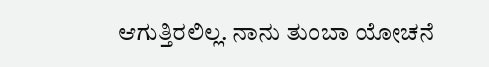ಆಗುತ್ತಿರಲಿಲ್ಲ. ನಾನು ತುಂಬಾ ಯೋಚನೆ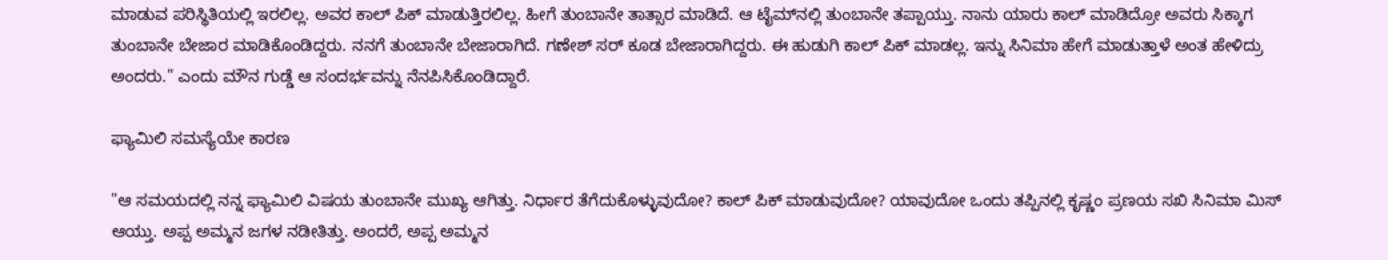ಮಾಡುವ ಪರಿಸ್ಥಿತಿಯಲ್ಲಿ ಇರಲಿಲ್ಲ. ಅವರ ಕಾಲ್ ಪಿಕ್ ಮಾಡುತ್ತಿರಲಿಲ್ಲ. ಹೀಗೆ ತುಂಬಾನೇ ತಾತ್ಸಾರ ಮಾಡಿದೆ. ಆ ಟೈಮ್‌ನಲ್ಲಿ ತುಂಬಾನೇ ತಪ್ಪಾಯ್ತು. ನಾನು ಯಾರು ಕಾಲ್ ಮಾಡಿದ್ರೋ ಅವರು ಸಿಕ್ಕಾಗ ತುಂಬಾನೇ ಬೇಜಾರ ಮಾಡಿಕೊಂಡಿದ್ದರು. ನನಗೆ ತುಂಬಾನೇ ಬೇಜಾರಾಗಿದೆ. ಗಣೇಶ್ ಸರ್ ಕೂಡ ಬೇಜಾರಾಗಿದ್ದರು. ಈ ಹುಡುಗಿ ಕಾಲ್‌ ಪಿಕ್ ಮಾಡಲ್ಲ. ಇನ್ನು ಸಿನಿಮಾ ಹೇಗೆ ಮಾಡುತ್ತಾಳೆ ಅಂತ ಹೇಳಿದ್ರು ಅಂದರು." ಎಂದು ಮೌನ ಗುಡ್ಡೆ ಆ ಸಂದರ್ಭವನ್ನು ನೆನಪಿಸಿಕೊಂಡಿದ್ದಾರೆ.

ಫ್ಯಾಮಿಲಿ ಸಮಸ್ಯೆಯೇ ಕಾರಣ

"ಆ ಸಮಯದಲ್ಲಿ ನನ್ನ ಫ್ಯಾಮಿಲಿ ವಿಷಯ ತುಂಬಾನೇ ಮುಖ್ಯ ಆಗಿತ್ತು. ನಿರ್ಧಾರ ತೆಗೆದುಕೊಳ್ಳುವುದೋ? ಕಾಲ್ ಪಿಕ್ ಮಾಡುವುದೋ? ಯಾವುದೋ ಒಂದು ತಪ್ಪಿನಲ್ಲಿ ಕೃಷ್ಣಂ ಪ್ರಣಯ ಸಖಿ ಸಿನಿಮಾ ಮಿಸ್ ಆಯ್ತು. ಅಪ್ಪ ಅಮ್ಮನ ಜಗಳ ನಡೀತಿತ್ತು. ಅಂದರೆ, ಅಪ್ಪ ಅಮ್ಮನ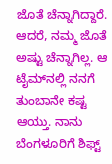ಜೊತೆ ಚೆನ್ನಾಗಿದ್ದಾರೆ. ಆದರೆ, ನಮ್ಮ ಜೊತೆ ಅಷ್ಟು ಚೆನ್ನಾಗಿಲ್ಲ. ಆ ಟೈಮ್‌ನಲ್ಲಿ ನನಗೆ ತುಂಬಾನೇ ಕಷ್ಟ ಆಯ್ತು. ನಾನು ಬೆಂಗಳೂರಿಗೆ ಶಿಫ್ಟ್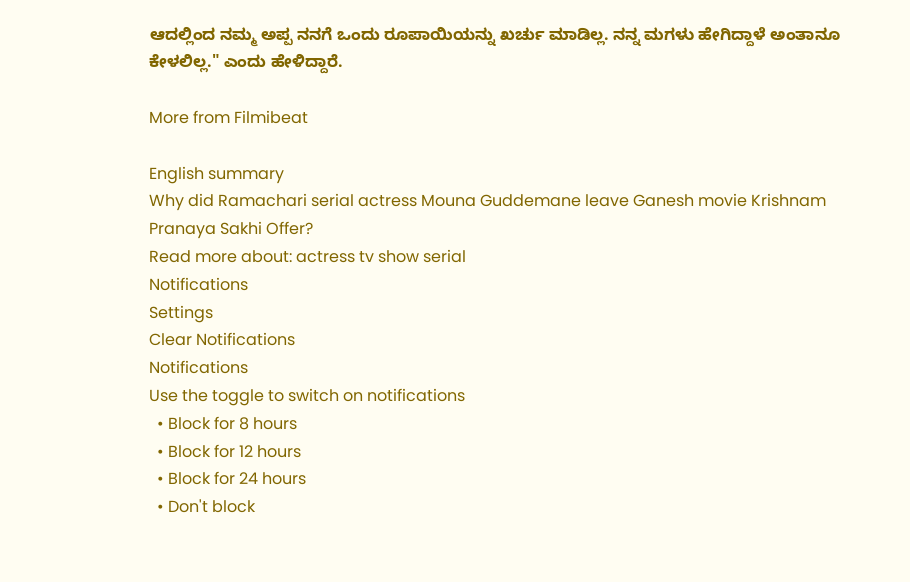ಆದಲ್ಲಿಂದ ನಮ್ಮ ಅಪ್ಪ ನನಗೆ ಒಂದು ರೂಪಾಯಿಯನ್ನು ಖರ್ಚು ಮಾಡಿಲ್ಲ. ನನ್ನ ಮಗಳು ಹೇಗಿದ್ದಾಳೆ ಅಂತಾನೂ ಕೇಳಲಿಲ್ಲ." ಎಂದು ಹೇಳಿದ್ದಾರೆ.

More from Filmibeat

English summary
Why did Ramachari serial actress Mouna Guddemane leave Ganesh movie Krishnam Pranaya Sakhi Offer?
Read more about: actress tv show serial
Notifications
Settings
Clear Notifications
Notifications
Use the toggle to switch on notifications
  • Block for 8 hours
  • Block for 12 hours
  • Block for 24 hours
  • Don't block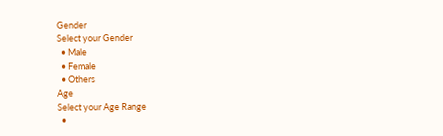Gender
Select your Gender
  • Male
  • Female
  • Others
Age
Select your Age Range
  •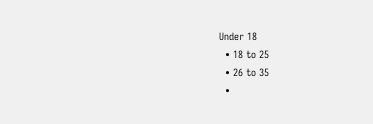Under 18
  • 18 to 25
  • 26 to 35
  •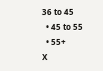36 to 45
  • 45 to 55
  • 55+
X